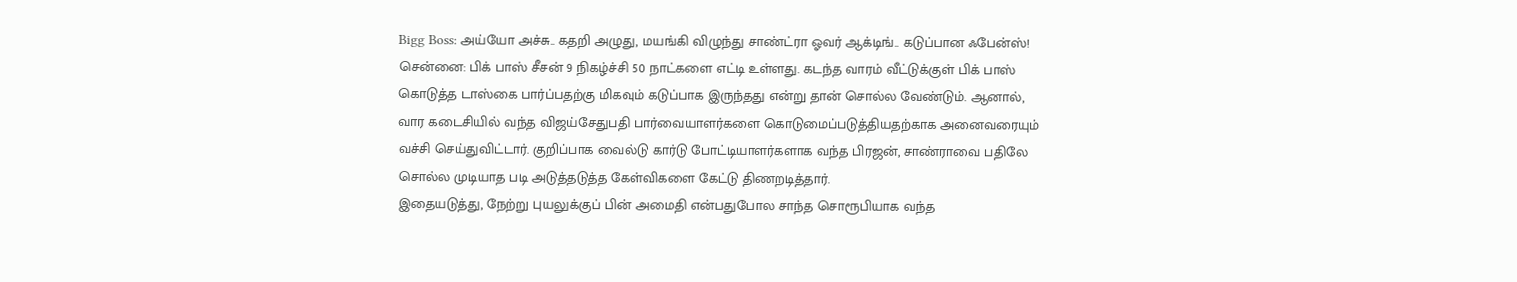Bigg Boss: அய்யோ அச்சு.. கதறி அழுது, மயங்கி விழுந்து சாண்ட்ரா ஓவர் ஆக்டிங்.. கடுப்பான ஃபேன்ஸ்!
சென்னை: பிக் பாஸ் சீசன் 9 நிகழ்ச்சி 50 நாட்களை எட்டி உள்ளது. கடந்த வாரம் வீட்டுக்குள் பிக் பாஸ் கொடுத்த டாஸ்கை பார்ப்பதற்கு மிகவும் கடுப்பாக இருந்தது என்று தான் சொல்ல வேண்டும். ஆனால், வார கடைசியில் வந்த விஜய்சேதுபதி பார்வையாளர்களை கொடுமைப்படுத்தியதற்காக அனைவரையும் வச்சி செய்துவிட்டார். குறிப்பாக வைல்டு கார்டு போட்டியாளர்களாக வந்த பிரஜன், சாண்ராவை பதிலே சொல்ல முடியாத படி அடுத்தடுத்த கேள்விகளை கேட்டு திணறடித்தார்.
இதையடுத்து, நேற்று புயலுக்குப் பின் அமைதி என்பதுபோல சாந்த சொரூபியாக வந்த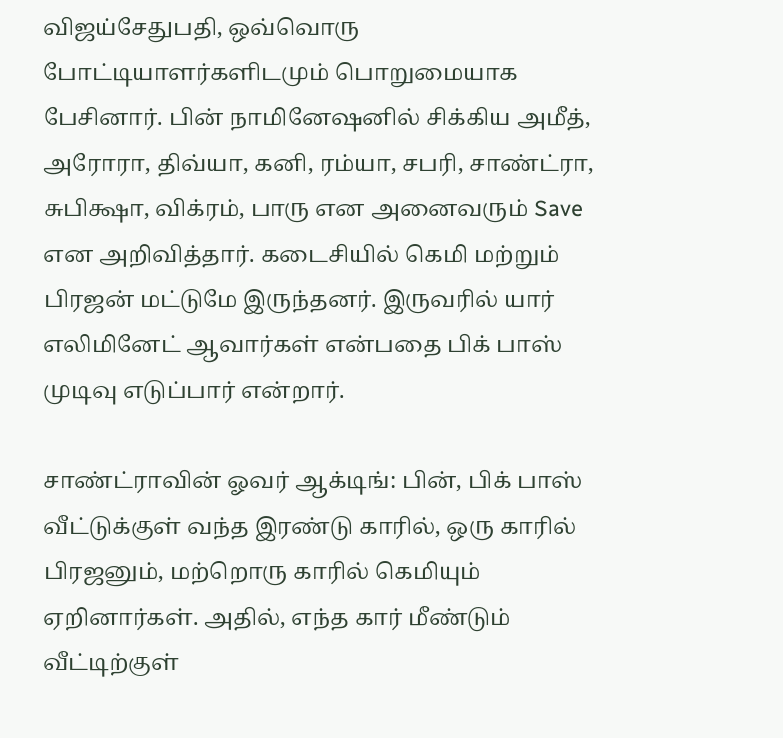விஜய்சேதுபதி, ஒவ்வொரு போட்டியாளர்களிடமும் பொறுமையாக பேசினார். பின் நாமினேஷனில் சிக்கிய அமீத், அரோரா, திவ்யா, கனி, ரம்யா, சபரி, சாண்ட்ரா, சுபிக்ஷா, விக்ரம், பாரு என அனைவரும் Save என அறிவித்தார். கடைசியில் கெமி மற்றும் பிரஜன் மட்டுமே இருந்தனர். இருவரில் யார் எலிமினேட் ஆவார்கள் என்பதை பிக் பாஸ் முடிவு எடுப்பார் என்றார்.

சாண்ட்ராவின் ஓவர் ஆக்டிங்: பின், பிக் பாஸ் வீட்டுக்குள் வந்த இரண்டு காரில், ஒரு காரில் பிரஜனும், மற்றொரு காரில் கெமியும் ஏறினார்கள். அதில், எந்த கார் மீண்டும் வீட்டிற்குள்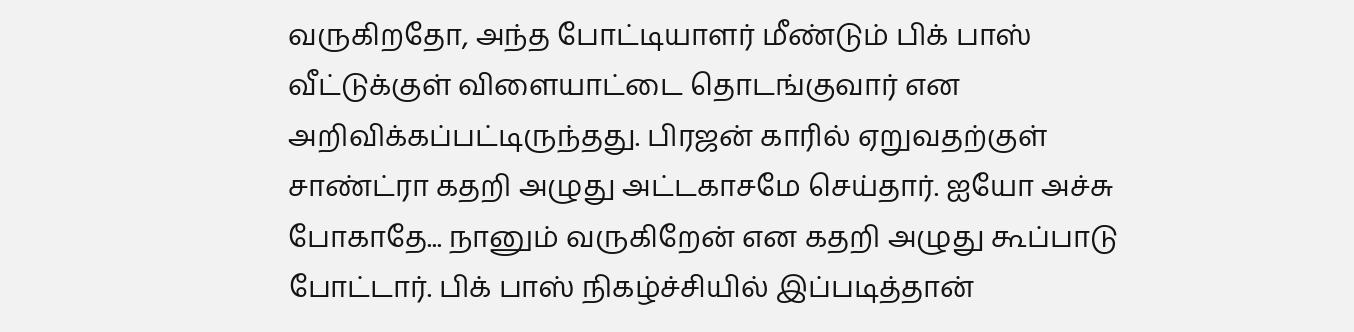வருகிறதோ, அந்த போட்டியாளர் மீண்டும் பிக் பாஸ் வீட்டுக்குள் விளையாட்டை தொடங்குவார் என அறிவிக்கப்பட்டிருந்தது. பிரஜன் காரில் ஏறுவதற்குள் சாண்ட்ரா கதறி அழுது அட்டகாசமே செய்தார். ஐயோ அச்சு போகாதே... நானும் வருகிறேன் என கதறி அழுது கூப்பாடு போட்டார். பிக் பாஸ் நிகழ்ச்சியில் இப்படித்தான்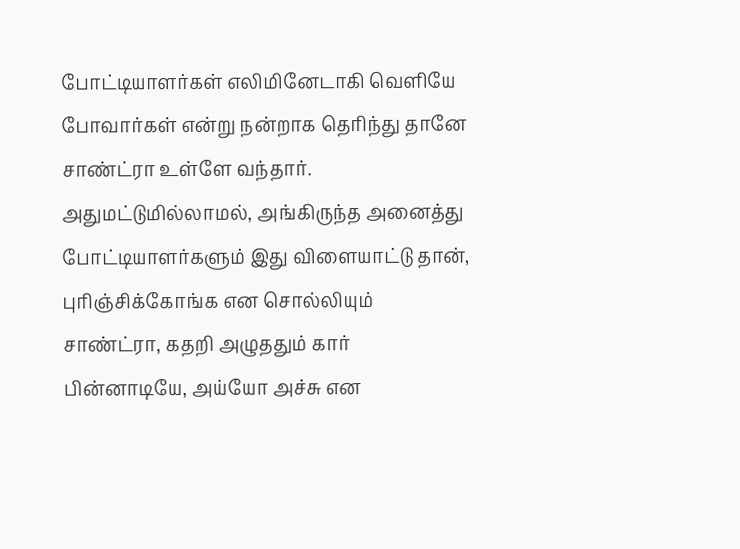போட்டியாளர்கள் எலிமினேடாகி வெளியே போவார்கள் என்று நன்றாக தெரிந்து தானே சாண்ட்ரா உள்ளே வந்தார். அதுமட்டுமில்லாமல், அங்கிருந்த அனைத்து போட்டியாளர்களும் இது விளையாட்டு தான், புரிஞ்சிக்கோங்க என சொல்லியும் சாண்ட்ரா, கதறி அழுததும் கார் பின்னாடியே, அய்யோ அச்சு என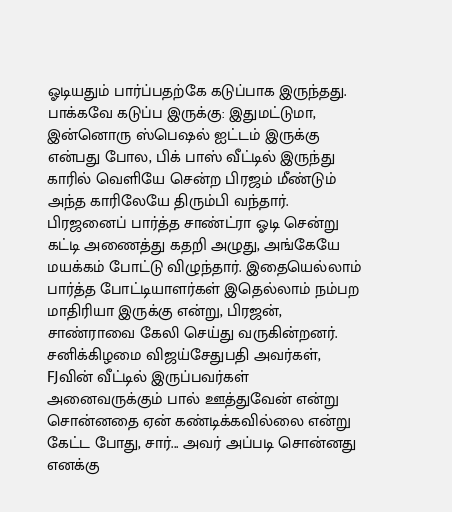ஓடியதும் பார்ப்பதற்கே கடுப்பாக இருந்தது.
பாக்கவே கடுப்ப இருக்கு: இதுமட்டுமா, இன்னொரு ஸ்பெஷல் ஐட்டம் இருக்கு என்பது போல, பிக் பாஸ் வீட்டில் இருந்து காரில் வெளியே சென்ற பிரஜம் மீண்டும் அந்த காரிலேயே திரும்பி வந்தார். பிரஜனைப் பார்த்த சாண்ட்ரா ஓடி சென்று கட்டி அணைத்து கதறி அழுது, அங்கேயே மயக்கம் போட்டு விழுந்தார். இதையெல்லாம் பார்த்த போட்டியாளர்கள் இதெல்லாம் நம்பற மாதிரியா இருக்கு என்று, பிரஜன், சாண்ராவை கேலி செய்து வருகின்றனர். சனிக்கிழமை விஜய்சேதுபதி அவர்கள், FJவின் வீட்டில் இருப்பவர்கள் அனைவருக்கும் பால் ஊத்துவேன் என்று சொன்னதை ஏன் கண்டிக்கவில்லை என்று கேட்ட போது, சார்... அவர் அப்படி சொன்னது எனக்கு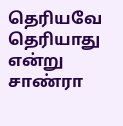தெரியவே தெரியாது என்று சாண்ரா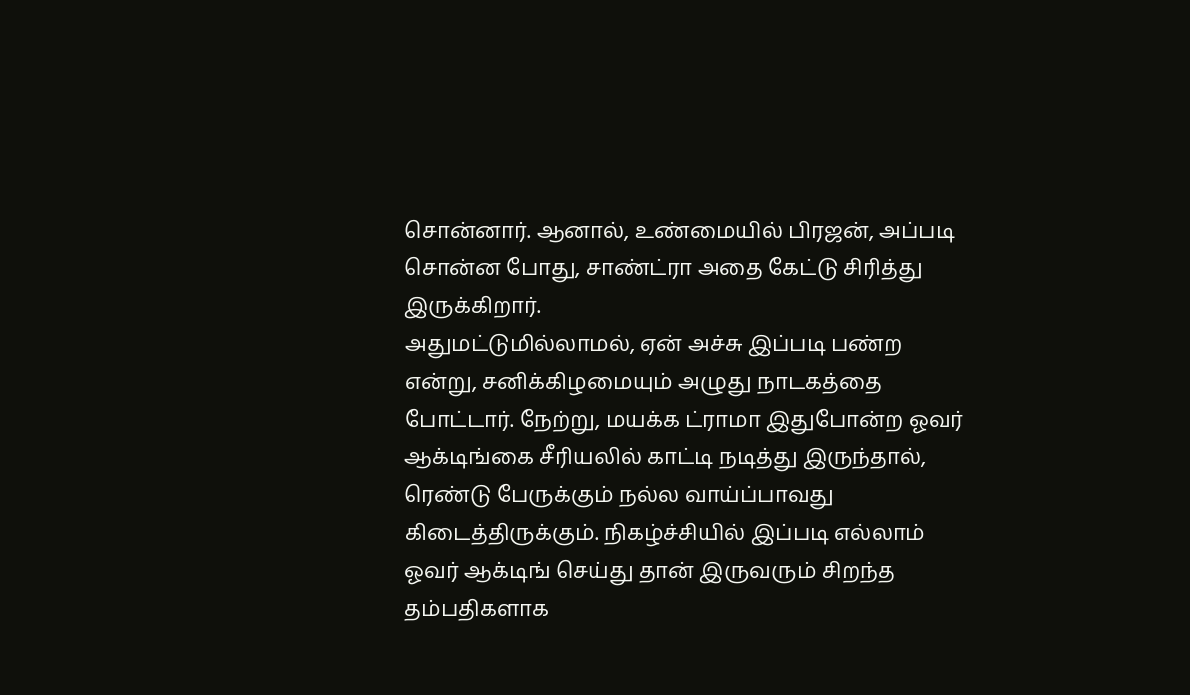சொன்னார். ஆனால், உண்மையில் பிரஜன், அப்படி சொன்ன போது, சாண்ட்ரா அதை கேட்டு சிரித்து இருக்கிறார்.
அதுமட்டுமில்லாமல், ஏன் அச்சு இப்படி பண்ற என்று, சனிக்கிழமையும் அழுது நாடகத்தை போட்டார். நேற்று, மயக்க ட்ராமா இதுபோன்ற ஓவர் ஆக்டிங்கை சீரியலில் காட்டி நடித்து இருந்தால், ரெண்டு பேருக்கும் நல்ல வாய்ப்பாவது கிடைத்திருக்கும். நிகழ்ச்சியில் இப்படி எல்லாம் ஓவர் ஆக்டிங் செய்து தான் இருவரும் சிறந்த தம்பதிகளாக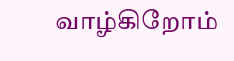வாழ்கிறோம்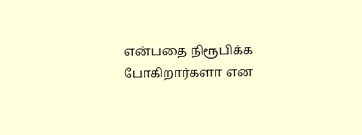என்பதை நிரூபிக்க போகிறார்களா என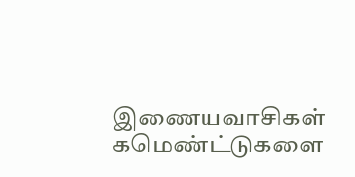இணையவாசிகள் கமெண்ட்டுகளை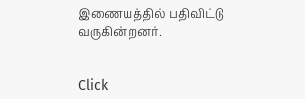இணையத்தில் பதிவிட்டு வருகின்றனர்.


Click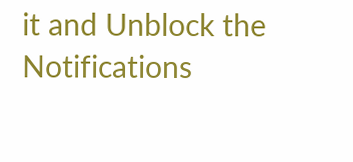it and Unblock the Notifications